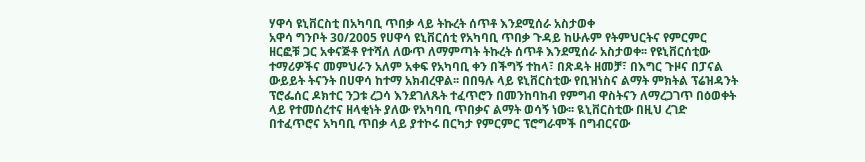ሃዋሳ ዩኒቨርስቲ በአካባቢ ጥበቃ ላይ ትኩረት ሰጥቶ እንደሚሰራ አስታወቀ
አዋሳ ግንቦት 30/2005 የሀዋሳ ዩኒቨርሰቲ የአካባቢ ጥበቃ ጉዳይ ከሁሉም የትምህርትና የምርምር ዘርፎቹ ጋር አቀናጅቶ የተሻለ ለውጥ ለማምጣት ትኩረት ሰጥቶ እንደሚሰራ አስታወቀ፡፡ የዩኒቨርሰቲው ተማሪዎችና መምህራን አለም አቀፍ የአካባቢ ቀን በችግኝ ተከላ፣ በጽዳት ዘመቻ፣ በእግር ጉዞና በፓናል ውይይት ትናንት በሀዋሳ ከተማ አክብረዋል፡፡ በበዓሉ ላይ ዩኒቨርስቲው የቢዝነስና ልማት ምክትል ፕሬዝዳንት ፕሮፌሰር ዶክተር ንጋቱ ረጋሳ እንደገለጹት ተፈጥሮን በመንከባከብ የምግብ ዋስትናን ለማረጋገጥ በዕወቀት ላይ የተመሰረተና ዘላቂነት ያለው የአካባቢ ጥበቃና ልማት ወሳኝ ነው፡፡ ዪኒቨርስቲው በዚህ ረገድ በተፈጥሮና አካባቢ ጥበቃ ላይ ያተኮሩ በርካታ የምርምር ፕሮግራሞች በግብርናው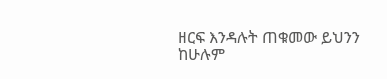ዘርፍ እንዳሉት ጠቁመው ይህንን ከሁሉም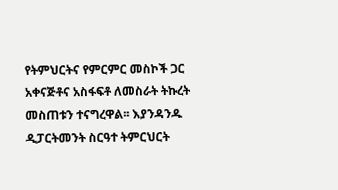የትምህርትና የምርምር መስኮች ጋር አቀናጅቶና አስፋፍቶ ለመስራት ትኩረት መስጠቱን ተናግረዋል፡፡ እያንዳንዱ ዲፓርትመንት ስርዓተ ትምርህርት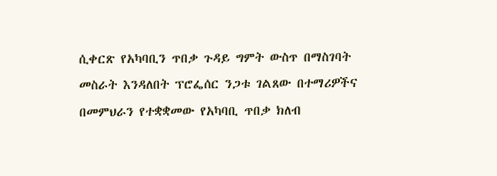ሲቀርጽ የአካባቢን ጥበቃ ጉዳይ ግምት ውስጥ በማስገባት መስራት እንዳለበት ፕሮፌሰር ንጋቱ ገልጸው በተማሪዎችና በመምህራን የተቋቋመው የአካባቢ ጥበቃ ክለብ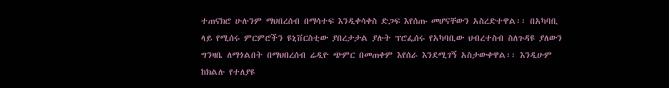ተጠናክሮ ሁሉንም ማህበረሰብ በማሳተፍ እንዲቀሳቀስ ድጋፍ እየሰጡ መሆናቸውን አስረድተዋል፡፡ በአካባቢ ላይ የሚሰሩ ምርምሮችን ዩኒቨርስቲው ያበረታታል ያሉት ፕሮፌሰሩ የአካባቢው ህብረተስብ ስለጉዳዩ ያለውን ግንዛቤ ለማጎልበት በማህበረሰብ ሬዲዮ ጭምር በመጠቀም እየሰራ እንደሚገኝ አስታውቀዋል፡፡ እንዲሁም ከክልሉ የተለያዩ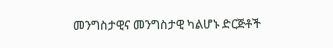መንግስታዊና መንግስታዊ ካልሆኑ ድርጅቶች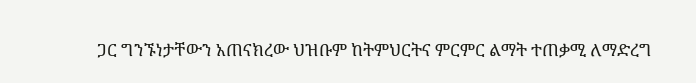ጋር ግንኙነታቸውን አጠናክረው ህዝቡም ከትምህርትና ምርምር ልማት ተጠቃሚ ለማድረግ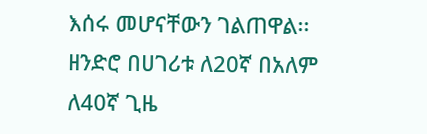እሰሩ መሆናቸውን ገልጠዋል፡፡ ዘንድሮ በሀገሪቱ ለ20ኛ በአለም ለ40ኛ ጊዜ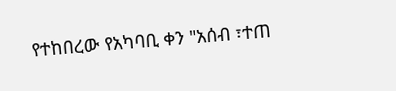የተከበረው የአካባቢ ቀን "አሰብ ፣ተጠ